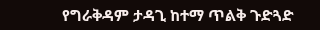የግራቅዳም ታዳጊ ከተማ ጥልቅ ጉድጓድ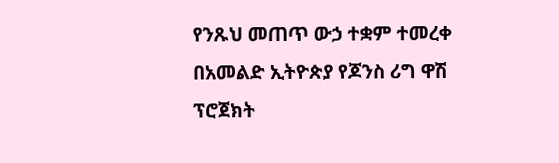የንጹህ መጠጥ ውኃ ተቋም ተመረቀ
በአመልድ ኢትዮጵያ የጆንስ ሪግ ዋሽ ፕሮጀክት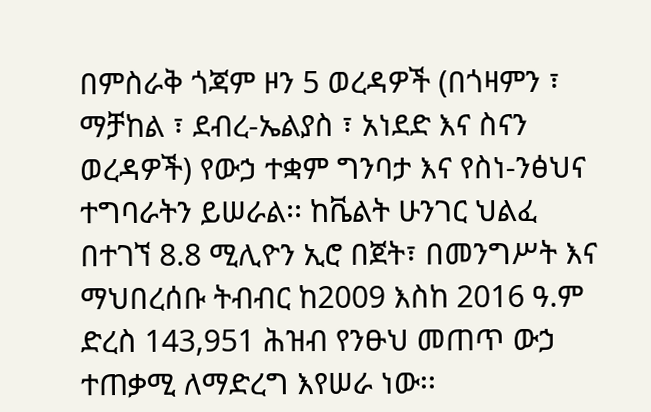በምስራቅ ጎጃም ዞን 5 ወረዳዎች (በጎዛምን ፣ ማቻከል ፣ ደብረ-ኤልያስ ፣ አነደድ እና ስናን ወረዳዎች) የውኃ ተቋም ግንባታ እና የስነ-ንፅህና ተግባራትን ይሠራል፡፡ ከቬልት ሁንገር ህልፈ በተገኘ 8.8 ሚሊዮን ኢሮ በጀት፣ በመንግሥት እና ማህበረሰቡ ትብብር ከ2009 እስከ 2016 ዓ.ም ድረስ 143,951 ሕዝብ የንፁህ መጠጥ ውኃ ተጠቃሚ ለማድረግ እየሠራ ነው፡፡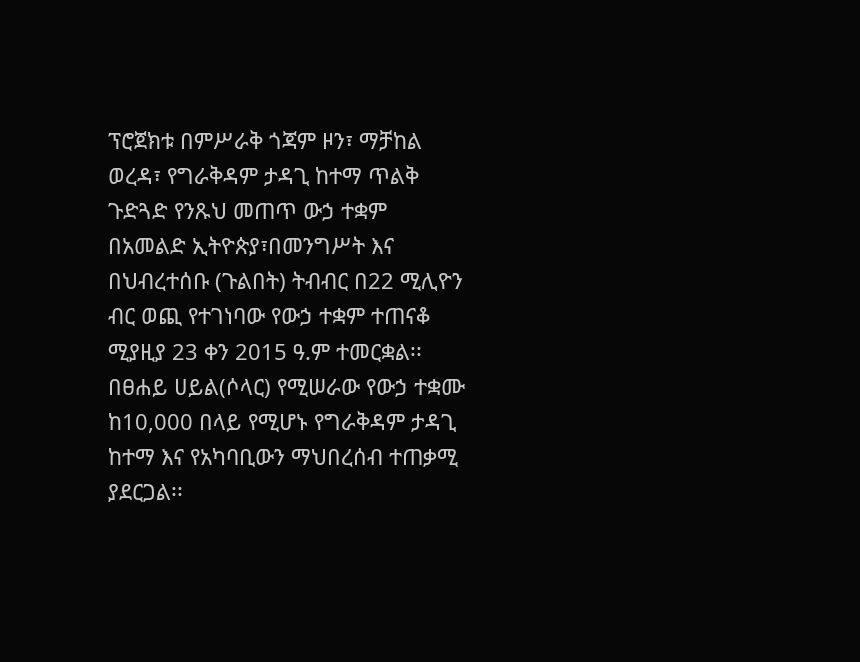ፕሮጀክቱ በምሥራቅ ጎጃም ዞን፣ ማቻከል ወረዳ፣ የግራቅዳም ታዳጊ ከተማ ጥልቅ ጉድጓድ የንጹህ መጠጥ ውኃ ተቋም በአመልድ ኢትዮጵያ፣በመንግሥት እና በህብረተሰቡ (ጉልበት) ትብብር በ22 ሚሊዮን ብር ወጪ የተገነባው የውኃ ተቋም ተጠናቆ ሚያዚያ 23 ቀን 2015 ዓ.ም ተመርቋል፡፡ በፀሐይ ሀይል(ሶላር) የሚሠራው የውኃ ተቋሙ ከ10,000 በላይ የሚሆኑ የግራቅዳም ታዳጊ ከተማ እና የአካባቢውን ማህበረሰብ ተጠቃሚ ያደርጋል፡፡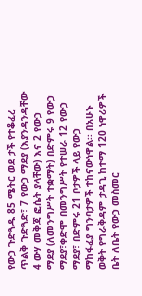የውኃ ጉድጓዱ 85 ሜትር ወደ ታች የተቆፈረ ጥልቅ ጉድጓድ፣ 7 የውኃ ማደያ (እያንዳንዳቸው 4 ውሃ መቅጃ ፎሴት ያላቸው) እና 2 የውኃ ማደያ (ለመንግሥት ተቋማት) በድምሩ 9 የውኃ ማደያ፣ቀድሞ በመንግሥት የተሠራ 12 የውኃ ማደያ፣ በድምሩ 21 ቦታዎች ላይ የውኃ ማከፋፈያ ግንባታዎች ተከናውነዋል፡፡ በአሁኑ ወቅት የግራቅዳም ታዳጊ ከተማ 120 ነዋሪዎች ቤት ለቤት የውኃ መስመር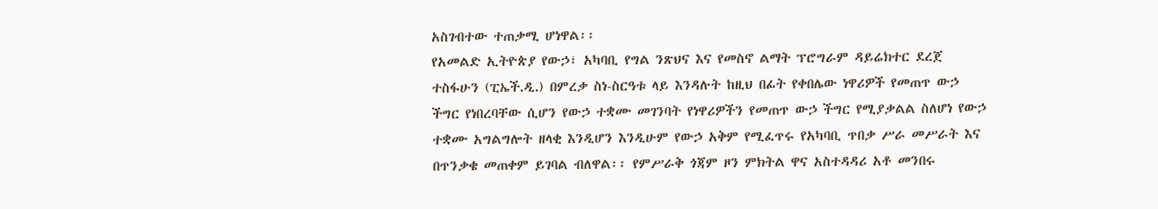አስገብተው ተጠቃሚ ሆነዋል፡፡
የአመልድ ኢትዮጵያ የውኃ፣ አካባቢ የግል ንጽህና እና የመስኖ ልማት ፕሮግራም ዳይሬክተር ደረጀ ተስፋሁን (ፒኤች.ዲ.) በምረቃ ስነ-ስርዓቱ ላይ እንዳሉት ከዚህ በፊት የቀበሌው ነዋሪዎች የመጠጥ ውኃ ችግር የነበረባቸው ሲሆን የውኃ ተቋሙ መገንባት የነዋሪዎችን የመጠጥ ውኃ ችግር የሚያቃልል ስለሆነ የውኃ ተቋሙ አግልግሎት ዘላቂ እንዲሆን እንዲሁም የውኃ አቅም የሚፈጥሩ የአካባቢ ጥበቃ ሥራ መሥራት እና በጥንቃቄ መጠቀም ይገባል ብለዋል፡፡ የምሥራቅ ጎጃም ዞን ምክትል ዋና አስተዳዳሪ አቶ መንበሩ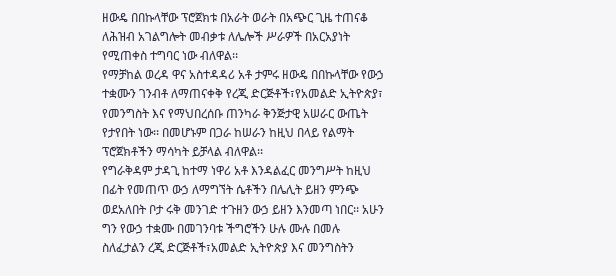ዘውዴ በበኩላቸው ፕሮጀክቱ በአራት ወራት በአጭር ጊዜ ተጠናቆ ለሕዝብ አገልግሎት መብቃቱ ለሌሎች ሥራዎች በአርአያነት የሚጠቀስ ተግባር ነው ብለዋል፡፡
የማቻከል ወረዳ ዋና አስተዳዳሪ አቶ ታምሩ ዘውዴ በበኩላቸው የውኃ ተቋሙን ገንብቶ ለማጠናቀቅ የረጂ ድርጅቶች፣የአመልድ ኢትዮጵያ፣ የመንግስት እና የማህበረሰቡ ጠንካራ ቅንጅታዊ አሠራር ውጤት የታየበት ነው፡፡ በመሆኑም በጋራ ከሠራን ከዚህ በላይ የልማት ፕሮጀክቶችን ማሳካት ይቻላል ብለዋል፡፡
የግራቅዳም ታዳጊ ከተማ ነዋሪ አቶ እንዳልፈር መንግሥት ከዚህ በፊት የመጠጥ ውኃ ለማግኘት ሴቶችን በሌሊት ይዘን ምንጭ ወደአለበት ቦታ ሩቅ መንገድ ተጉዘን ውኃ ይዘን እንመጣ ነበር፡፡ አሁን ግን የውኃ ተቋሙ በመገንባቱ ችግሮችን ሁሉ ሙሉ በመሉ ስለፈታልን ረጂ ድርጅቶች፣አመልድ ኢትዮጵያ እና መንግስትን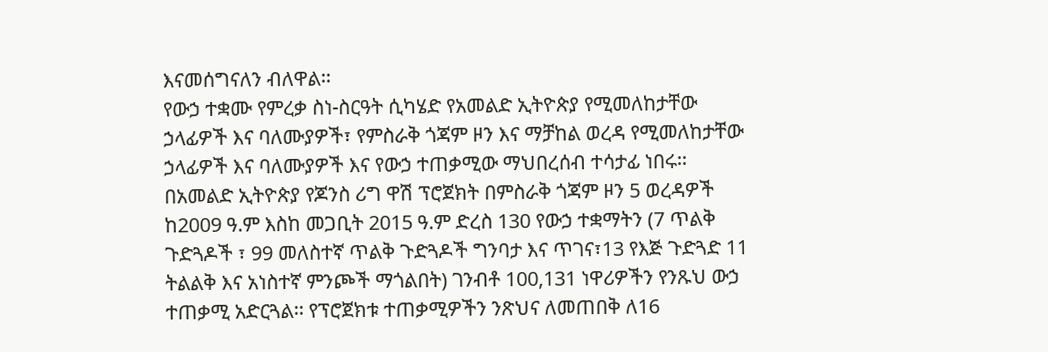እናመሰግናለን ብለዋል፡፡
የውኃ ተቋሙ የምረቃ ስነ-ስርዓት ሲካሄድ የአመልድ ኢትዮጵያ የሚመለከታቸው ኃላፊዎች እና ባለሙያዎች፣ የምስራቅ ጎጃም ዞን እና ማቻከል ወረዳ የሚመለከታቸው ኃላፊዎች እና ባለሙያዎች እና የውኃ ተጠቃሚው ማህበረሰብ ተሳታፊ ነበሩ፡፡
በአመልድ ኢትዮጵያ የጆንስ ሪግ ዋሽ ፕሮጀክት በምስራቅ ጎጃም ዞን 5 ወረዳዎች ከ2009 ዓ.ም እስከ መጋቢት 2015 ዓ.ም ድረስ 130 የውኃ ተቋማትን (7 ጥልቅ ጉድጓዶች ፣ 99 መለስተኛ ጥልቅ ጉድጓዶች ግንባታ እና ጥገና፣13 የእጅ ጉድጓድ 11 ትልልቅ እና አነስተኛ ምንጮች ማጎልበት) ገንብቶ 100,131 ነዋሪዎችን የንጹህ ውኃ ተጠቃሚ አድርጓል፡፡ የፕሮጀክቱ ተጠቃሚዎችን ንጽህና ለመጠበቅ ለ16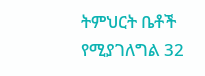ትምህርት ቤቶች የሚያገለግል 32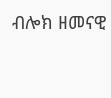ብሎክ ዘመናዊ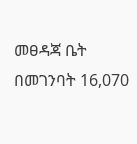መፀዳጃ ቤት በመገንባት 16,070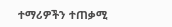ተማሪዎችን ተጠቃሚ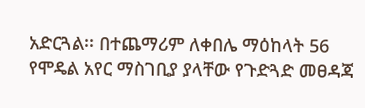አድርጓል፡፡ በተጨማሪም ለቀበሌ ማዕከላት 56 የሞዴል አየር ማስገቢያ ያላቸው የጉድጓድ መፀዳጃ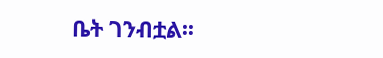ቤት ገንብቷል፡፡